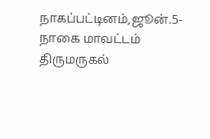நாகப்பட்டினம்,ஜூன்.5-
நாகை மாவட்டம் திருமருகல்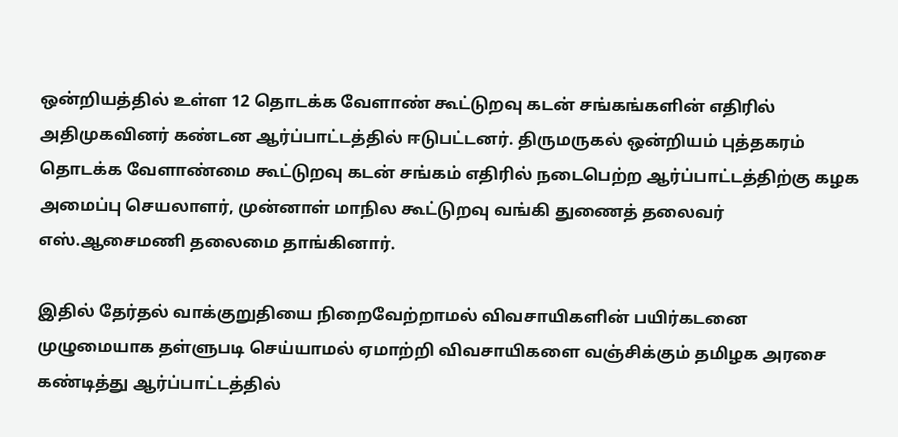ஒன்றியத்தில் உள்ள 12 தொடக்க வேளாண் கூட்டுறவு கடன் சங்கங்களின் எதிரில் அதிமுகவினர் கண்டன ஆர்ப்பாட்டத்தில் ஈடுபட்டனர். திருமருகல் ஒன்றியம் புத்தகரம் தொடக்க வேளாண்மை கூட்டுறவு கடன் சங்கம் எதிரில் நடைபெற்ற ஆர்ப்பாட்டத்திற்கு கழக அமைப்பு செயலாளர், முன்னாள் மாநில கூட்டுறவு வங்கி துணைத் தலைவர் எஸ்.ஆசைமணி தலைமை தாங்கினார்.

இதில் தேர்தல் வாக்குறுதியை நிறைவேற்றாமல் விவசாயிகளின் பயிர்கடனை முழுமையாக தள்ளுபடி செய்யாமல் ஏமாற்றி விவசாயிகளை வஞ்சிக்கும் தமிழக அரசை கண்டித்து ஆர்ப்பாட்டத்தில்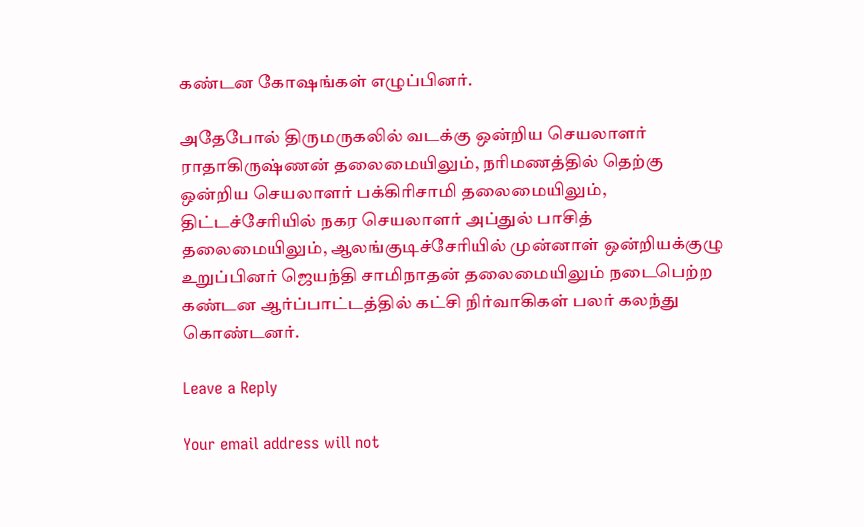கண்டன கோஷங்கள் எழுப்பினர்.

அதேபோல் திருமருகலில் வடக்கு ஒன்றிய செயலாளர் ராதாகிருஷ்ணன் தலைமையிலும், நரிமணத்தில் தெற்கு ஒன்றிய செயலாளர் பக்கிரிசாமி தலைமையிலும், திட்டச்சேரியில் நகர செயலாளர் அப்துல் பாசித் தலைமையிலும், ஆலங்குடிச்சேரியில் முன்னாள் ஒன்றியக்குழு உறுப்பினர் ஜெயந்தி சாமிநாதன் தலைமையிலும் நடைபெற்ற கண்டன ஆர்ப்பாட்டத்தில் கட்சி நிர்வாகிகள் பலர் கலந்து கொண்டனர்.

Leave a Reply

Your email address will not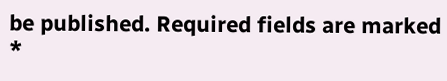be published. Required fields are marked *